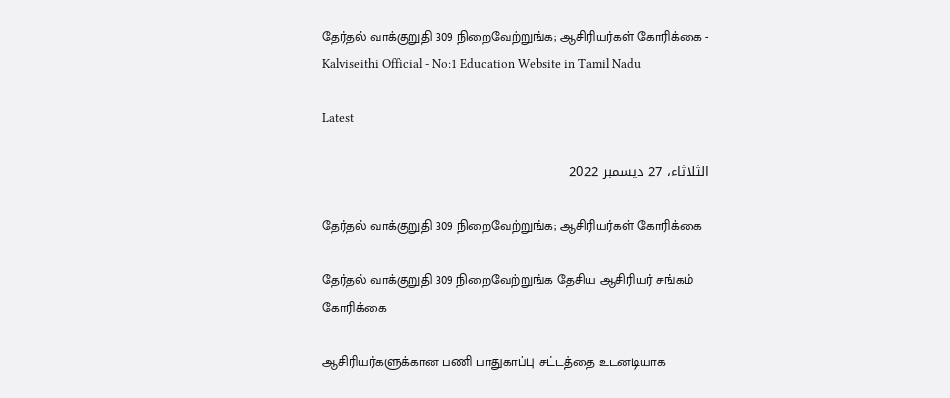தேர்தல் வாக்குறுதி 309 நிறைவேற்றுங்க; ஆசிரியர்கள் கோரிக்கை - Kalviseithi Official - No:1 Education Website in Tamil Nadu

Latest

الثلاثاء، 27 ديسمبر 2022

தேர்தல் வாக்குறுதி 309 நிறைவேற்றுங்க; ஆசிரியர்கள் கோரிக்கை

தேர்தல் வாக்குறுதி 309 நிறைவேற்றுங்க தேசிய ஆசிரியர் சங்கம் கோரிக்கை

ஆசிரியர்களுக்கான பணி பாதுகாப்பு சட்டத்தை உடனடியாக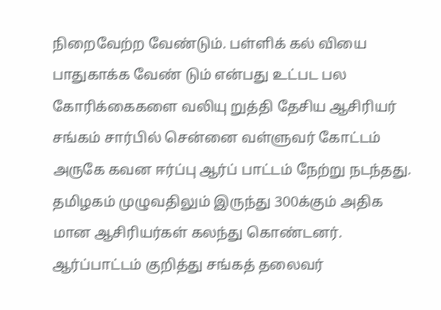நிறைவேற்ற வேண்டும். பள்ளிக் கல் வியை பாதுகாக்க வேண் டும் என்பது உட்பட பல கோரிக்கைகளை வலியு றுத்தி தேசிய ஆசிரியர் சங்கம் சார்பில் சென்னை வள்ளுவர் கோட்டம் அருகே கவன ஈர்ப்பு ஆர்ப் பாட்டம் நேற்று நடந்தது. தமிழகம் முழுவதிலும் இருந்து 300க்கும் அதிக மான ஆசிரியர்கள் கலந்து கொண்டனர். ஆர்ப்பாட்டம் குறித்து சங்கத் தலைவர்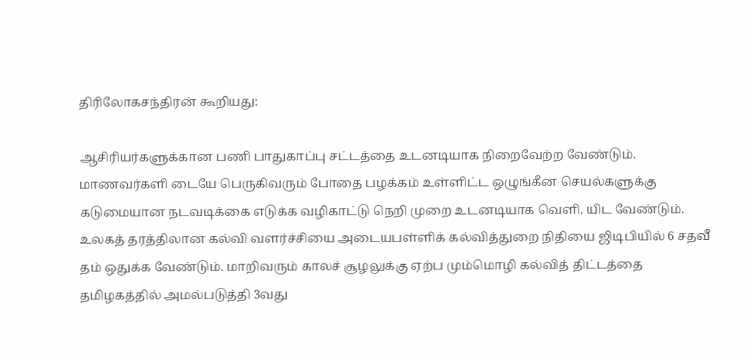திரிலோகசந்திரன் கூறியது:

ஆசிரியர்களுக்கான பணி பாதுகாப்பு சட்டத்தை உடனடியாக நிறைவேற்ற வேண்டும். மாணவர்களி டையே பெருகிவரும் போதை பழக்கம் உள்ளிட்ட ஒழுங்கீன செயல்களுக்கு கடுமையான நடவடிக்கை எடுக்க வழிகாட்டு நெறி முறை உடனடியாக வெளி. யிட வேண்டும்.
உலகத் தரத்திலான கல்வி வளர்ச்சியை அடையபள்ளிக் கல்வித்துறை நிதியை ஜிடிபியில் 6 சதவீ தம் ஒதுக்க வேண்டும். மாறிவரும் காலச் சூழலுக்கு ஏற்ப மும்மொழி கல்வித் திட்டத்தை தமிழகத்தில் அமல்படுத்தி 3வது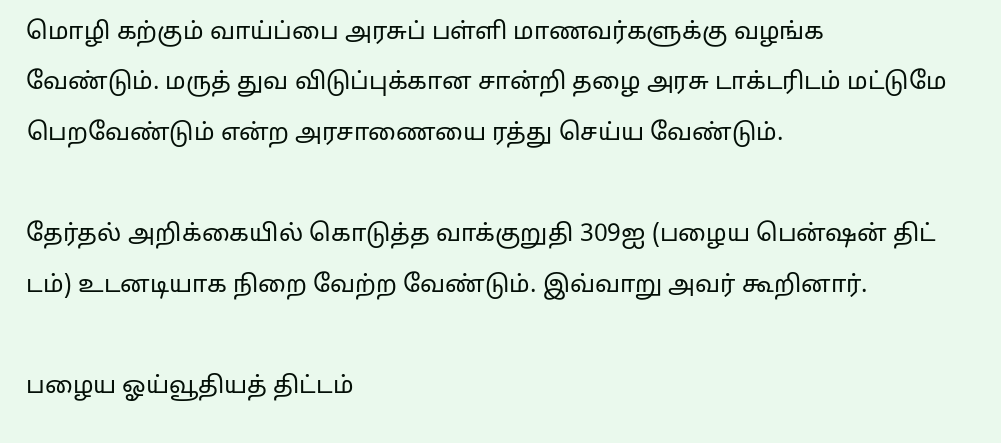மொழி கற்கும் வாய்ப்பை அரசுப் பள்ளி மாணவர்களுக்கு வழங்க வேண்டும். மருத் துவ விடுப்புக்கான சான்றி தழை அரசு டாக்டரிடம் மட்டுமே பெறவேண்டும் என்ற அரசாணையை ரத்து செய்ய வேண்டும்.

தேர்தல் அறிக்கையில் கொடுத்த வாக்குறுதி 309ஐ (பழைய பென்ஷன் திட் டம்) உடனடியாக நிறை வேற்ற வேண்டும். இவ்வாறு அவர் கூறினார்.

பழைய ஓய்வூதியத் திட்டம்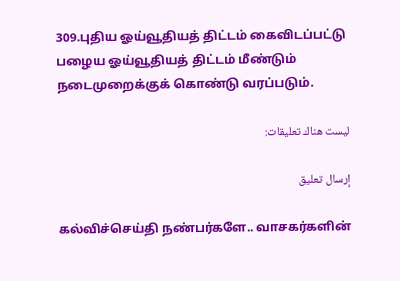309.புதிய ஓய்வூதியத் திட்டம் கைவிடப்பட்டு பழைய ஓய்வூதியத் திட்டம் மீண்டும் நடைமுறைக்குக் கொண்டு வரப்படும்.

ليست هناك تعليقات:

إرسال تعليق

கல்விச்செய்தி நண்பர்களே.. வாசகர்களின்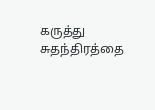கருத்து சுதந்திரத்தை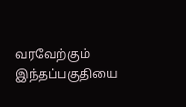வரவேற்கும் இந்தப்பகுதியை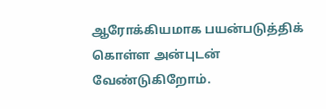ஆரோக்கியமாக பயன்படுத்திக் கொள்ள அன்புடன் வேண்டுகிறோம்.